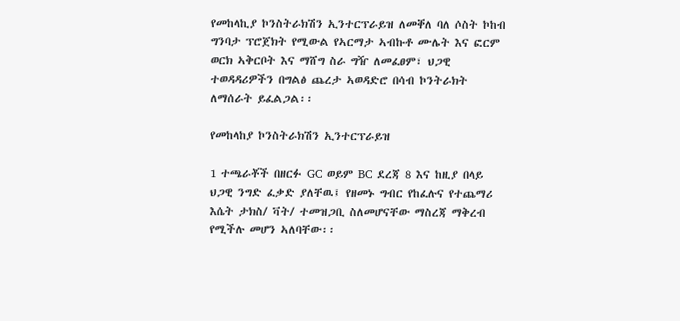የመከላኪያ ኮንስትራክሽን ኢንተርፕራይዝ ለመቐለ ባለ ሶስት ኮከብ ግንባታ ፕሮጀክት የሚውል የኣርማታ ኣብኩቶ ሙሌት እና ፎርም ወርክ ኣቅርቦት እና ማሸግ ስራ ግዥ ለመፈፀም፣ ህጋዊ ተወዳዳሪዎችን በግልፅ ጨረታ ኣወዳድሮ በሳብ ኮንትራክት ለማሰራት ይፈልጋል፡፡

የመከላከያ ኮንስትራክሽን ኢንተርፕራይዝ

1 ተጫራቾች በዘርፉ GC ወይም BC ደረጃ 8 እና ከዚያ በላይ ህጋዊ ንግድ ፈቃድ ያለቸዉ፤ የዘመኑ ግብር የከፈሉና የተጨማሪ እሴት ታክስ/ ቫት/ ተመዝጋቢ ስለመሆናቸው ማስረጃ ማቅረብ የሚችሉ መሆን ኣለባቸው፡፡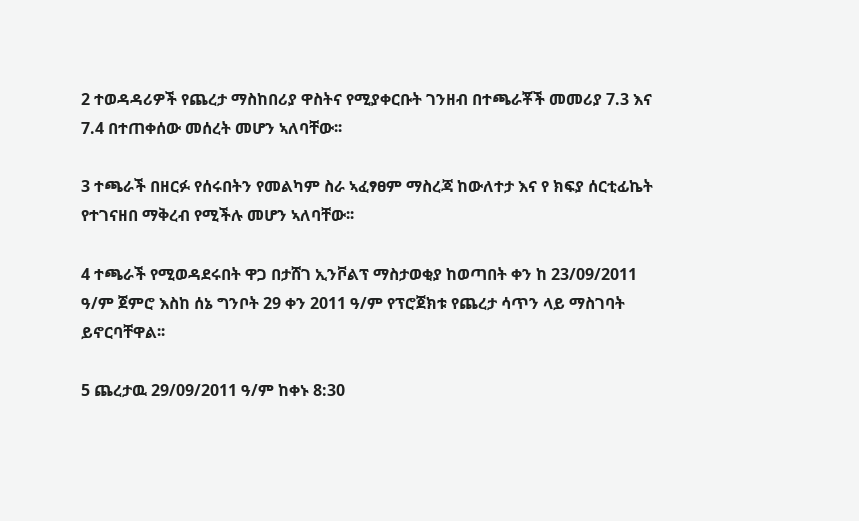2 ተወዳዳሪዎች የጨረታ ማስከበሪያ ዋስትና የሚያቀርቡት ገንዘብ በተጫራቾች መመሪያ 7.3 እና 7.4 በተጠቀሰው መሰረት መሆን ኣለባቸው፡፡

3 ተጫራች በዘርፉ የሰሩበትን የመልካም ስራ ኣፈፃፀም ማስረጃ ከውለተታ እና የ ክፍያ ሰርቲፊኬት የተገናዘበ ማቅረብ የሚችሉ መሆን ኣለባቸው፡፡

4 ተጫራች የሚወዳደሩበት ዋጋ በታሸገ ኢንቮልፕ ማስታወቂያ ከወጣበት ቀን ከ 23/09/2011 ዓ/ም ጀምሮ እስከ ሰኔ ግንቦት 29 ቀን 2011 ዓ/ም የፕሮጀክቱ የጨረታ ሳጥን ላይ ማስገባት ይኖርባቸዋል፡፡

5 ጨረታዉ 29/09/2011 ዓ/ም ከቀኑ 8:30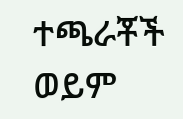ተጫራቾች ወይም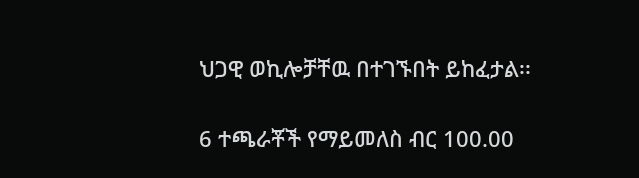ህጋዊ ወኪሎቻቸዉ በተገኙበት ይከፈታል፡፡

6 ተጫራቾች የማይመለስ ብር 100.00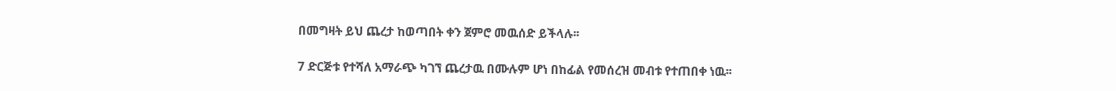በመግዛት ይህ ጨረታ ከወጣበት ቀን ጀምሮ መዉሰድ ይችላሉ፡፡

7 ድርጅቱ የተሻለ አማራጭ ካገኘ ጨረታዉ በሙሉም ሆነ በከፊል የመሰረዝ መብቱ የተጠበቀ ነዉ፡፡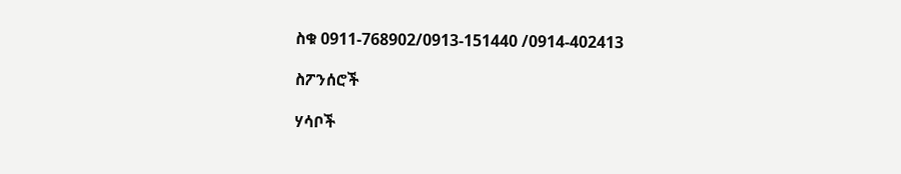ስቁ 0911-768902/0913-151440 /0914-402413

ስፖንሰሮች

ሃሳቦች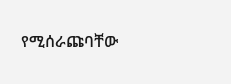የሚሰራጩባቸው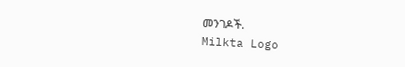መንገዶች.
Milkta Logo